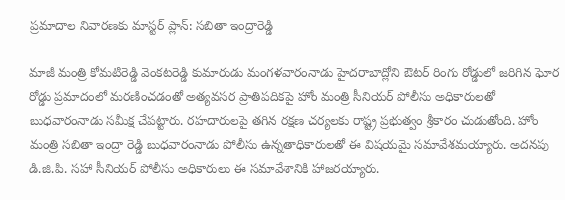ప్రమాదాల నివారణకు మాస్టర్ ప్లాన్: సబితా ఇంద్రారెడ్డి

మాజీ మంత్రి కోమటిరెడ్డి వెంకటరెడ్డి కుమారుడు మంగళవారంనాడు హైదరాబాద్లోని ఔటర్ రింగు రోడ్డులో జరిగిన ఘోర రోడ్డు ప్రమాదంలో మరణించడంతో అత్యవసర ప్రాతిపదికపై హోం మంత్రి సీనియర్ పోలీసు అధికారులతో బుధవారంనాడు సమీక్ష చేపట్టారు. రహదారులపై తగిన రక్షణ చర్యలకు రాష్ట్ర ప్రభుత్వం శ్రీకారం చుడుతోంది. హోం మంత్రి సబితా ఇంద్రా రెడ్డి బుధవారంనాడు పోలీసు ఉన్నతాధికారులతో ఈ విషయమై సమావేశమయ్యారు. అదనపు డి.జి.పి. సహా సీనియర్ పోలీసు అధికారులు ఈ సమావేశానికి హాజరయ్యారు.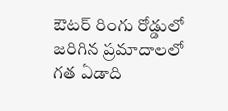ఔటర్ రింగు రోడ్డులో జరిగిన ప్రమాదాలలో గత ఏడాది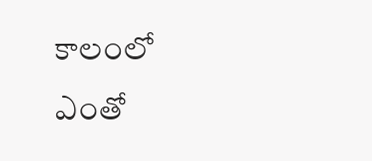కాలంలో ఎంతో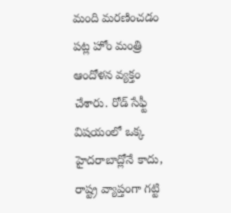మంది మరణించడం పట్ల హోం మంత్రి ఆందోళన వ్యక్తం చేశారు. రోడ్ సేఫ్టీ విషయంలో ఒక్క హైదరాబాద్లోనే కాదు, రాష్ట్ర వ్యాప్తంగా గట్టి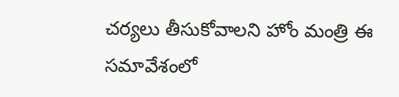చర్యలు తీసుకోవాలని హోం మంత్రి ఈ సమావేశంలో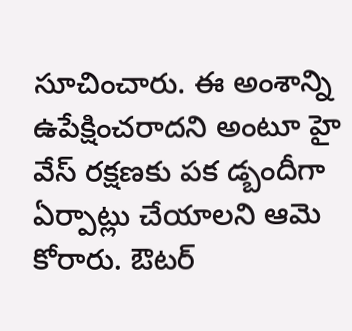సూచించారు. ఈ అంశాన్ని ఉపేక్షించరాదని అంటూ హై వేస్ రక్షణకు పక డ్బందీగా ఏర్పాట్లు చేయాలని ఆమె కోరారు. ఔటర్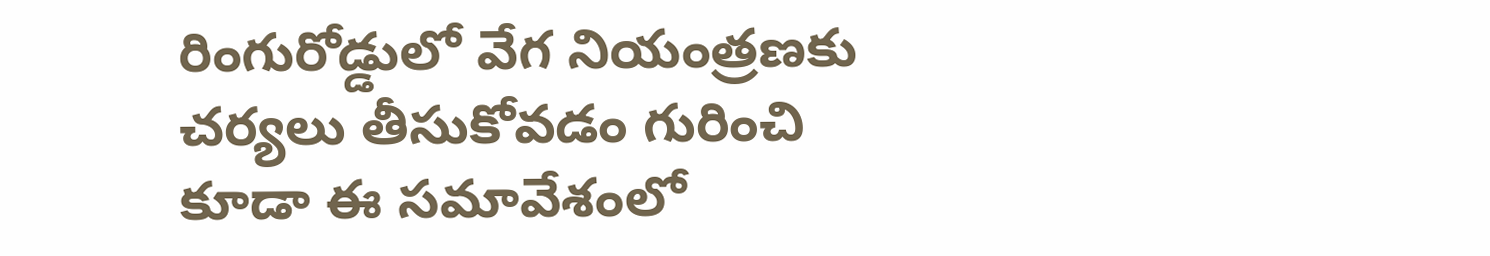రింగురోడ్డులో వేగ నియంత్రణకు చర్యలు తీసుకోవడం గురించి కూడా ఈ సమావేశంలో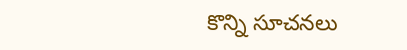కొన్ని సూచనలు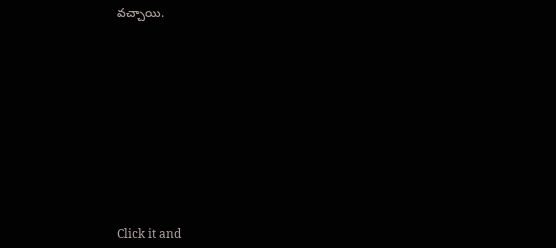వచ్చాయి.












Click it and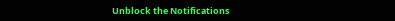Unblock the Notifications